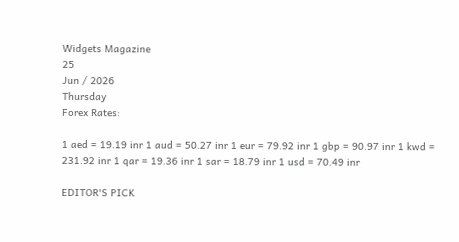Widgets Magazine
25
Jun / 2026
Thursday
Forex Rates:

1 aed = 19.19 inr 1 aud = 50.27 inr 1 eur = 79.92 inr 1 gbp = 90.97 inr 1 kwd = 231.92 inr 1 qar = 19.36 inr 1 sar = 18.79 inr 1 usd = 70.49 inr

EDITOR'S PICK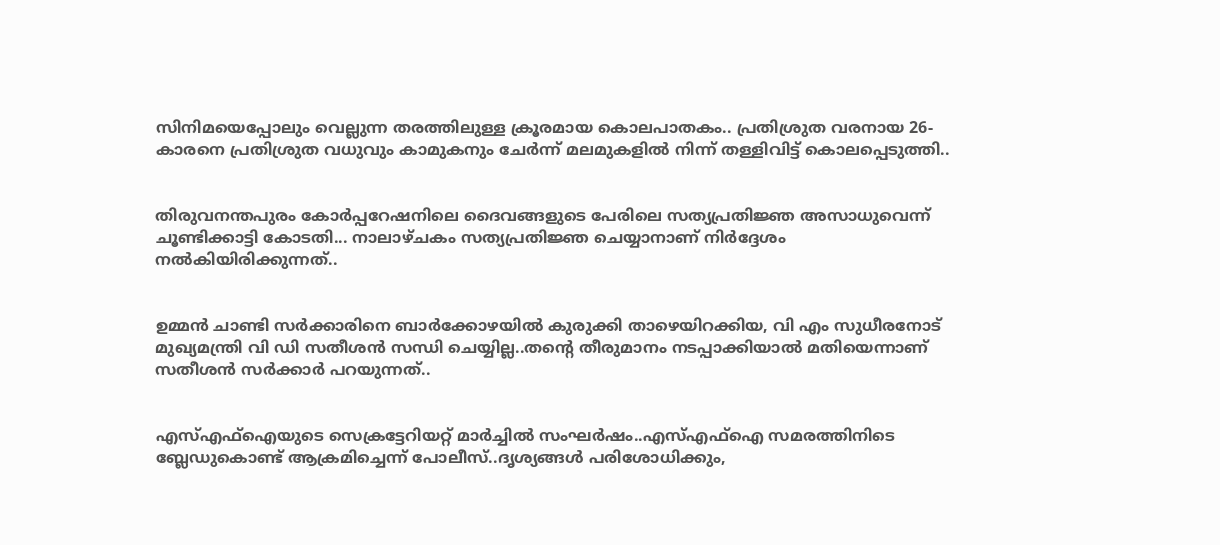സിനിമയെപ്പോലും വെല്ലുന്ന തരത്തിലുള്ള ക്രൂരമായ കൊലപാതകം.. പ്രതിശ്രുത വരനായ 26-കാരനെ പ്രതിശ്രുത വധുവും കാമുകനും ചേര്‍ന്ന് മലമുകളില്‍ നിന്ന് തള്ളിവിട്ട് കൊലപ്പെടുത്തി..


തിരുവനന്തപുരം കോര്‍പ്പറേഷനിലെ ദൈവങ്ങളുടെ പേരിലെ സത്യപ്രതിജ്ഞ അസാധുവെന്ന് ചൂണ്ടിക്കാട്ടി കോടതി... നാലാഴ്ചകം സത്യപ്രതിജ്ഞ ചെയ്യാനാണ് നിര്‍ദ്ദേശം നല്‍കിയിരിക്കുന്നത്..


ഉമ്മൻ ചാണ്ടി സർക്കാരിനെ ബാർക്കോഴയിൽ കുരുക്കി താഴെയിറക്കിയ, വി എം സുധീരനോട് മുഖ്യമന്ത്രി വി ഡി സതീശൻ സന്ധി ചെയ്യില്ല..തന്റെ തീരുമാനം നടപ്പാക്കിയാൽ മതിയെന്നാണ് സതീശൻ സർക്കാർ പറയുന്നത്..


എസ്എഫ്ഐയുടെ സെക്രട്ടേറിയറ്റ് മാർച്ചിൽ സംഘർഷം..എസ്എഫ്ഐ സമരത്തിനിടെ ബ്ലേഡുകൊണ്ട് ആക്രമിച്ചെന്ന് പോലീസ്..ദൃശ്യങ്ങൾ പരിശോധിക്കും,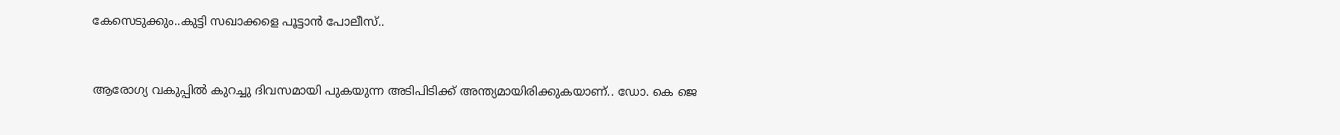കേസെടുക്കും..കുട്ടി സഖാക്കളെ പൂട്ടാൻ പോലീസ്..


ആരോഗ്യ വകുപ്പിൽ കുറച്ചു ദിവസമായി പുകയുന്ന അടിപിടിക്ക് അന്ത്യമായിരിക്കുകയാണ്.. ഡോ. കെ ജെ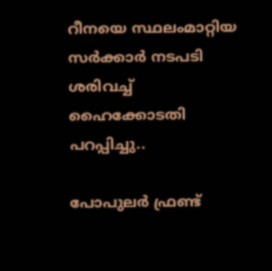റീനയെ സ്ഥലംമാറ്റിയ സര്‍ക്കാര്‍ നടപടി ശരിവച്ച് ഹൈക്കോടതി പറപ്പിച്ചു..

പോപുലർ ഫ്രണ്ട്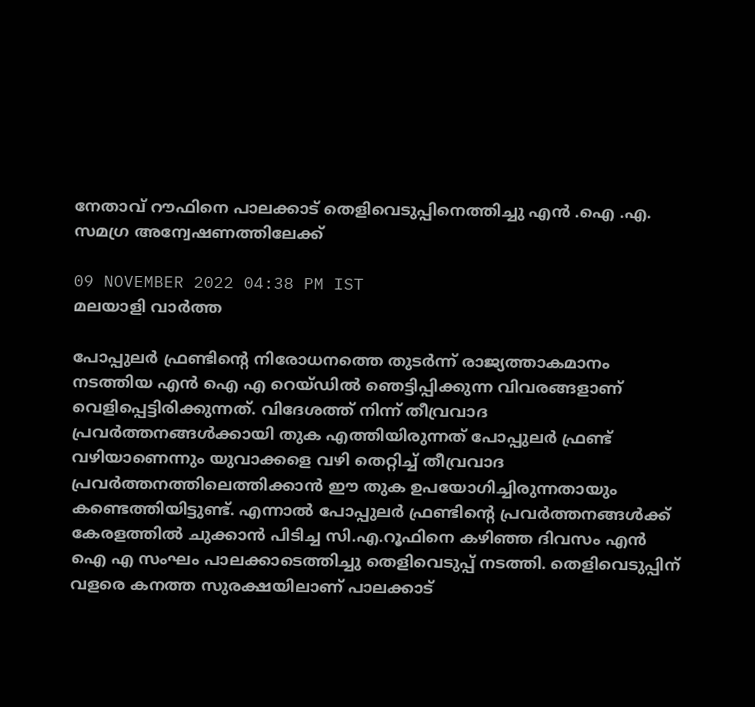നേതാവ് റൗഫിനെ പാലക്കാട് തെളിവെടുപ്പിനെത്തിച്ചു എൻ .ഐ .എ. സമഗ്ര അന്വേഷണത്തിലേക്ക്

09 NOVEMBER 2022 04:38 PM IST
മലയാളി വാര്‍ത്ത

പോപ്പുലര്‍ ഫ്രണ്ടിന്റെ നിരോധനത്തെ തുടര്‍ന്ന് രാജ്യത്താകമാനം നടത്തിയ എന്‍ ഐ എ റെയ്ഡില്‍ ഞെട്ടിപ്പിക്കുന്ന വിവരങ്ങളാണ് വെളിപ്പെട്ടിരിക്കുന്നത്. വിദേശത്ത് നിന്ന് തീവ്രവാദ പ്രവര്‍ത്തനങ്ങള്‍ക്കായി തുക എത്തിയിരുന്നത് പോപ്പുലര്‍ ഫ്രണ്ട് വഴിയാണെന്നും യുവാക്കളെ വഴി തെറ്റിച്ച് തീവ്രവാദ പ്രവര്‍ത്തനത്തിലെത്തിക്കാന്‍ ഈ തുക ഉപയോഗിച്ചിരുന്നതായും കണ്ടെത്തിയിട്ടുണ്ട്. എന്നാല്‍ പോപ്പുലര്‍ ഫ്രണ്ടിന്റെ പ്രവര്‍ത്തനങ്ങള്‍ക്ക് കേരളത്തില്‍ ചുക്കാന്‍ പിടിച്ച സി.എ.റൂഫിനെ കഴിഞ്ഞ ദിവസം എന്‍ ഐ എ സംഘം പാലക്കാടെത്തിച്ചു തെളിവെടുപ്പ് നടത്തി. തെളിവെടുപ്പിന് വളരെ കനത്ത സുരക്ഷയിലാണ് പാലക്കാട്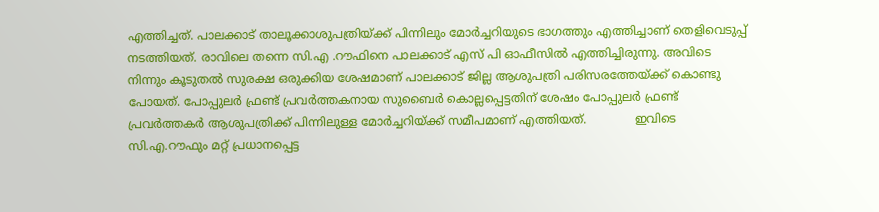എത്തിച്ചത്. പാലക്കാട് താലൂക്കാശുപത്രിയ്ക്ക് പിന്നിലും മോര്‍ച്ചറിയുടെ ഭാഗത്തും എത്തിച്ചാണ് തെളിവെടുപ്പ് നടത്തിയത്. രാവിലെ തന്നെ സി.എ .റൗഫിനെ പാലക്കാട് എസ് പി ഓഫീസില്‍ എത്തിച്ചിരുന്നു. അവിടെ നിന്നും കൂടുതല്‍ സുരക്ഷ ഒരുക്കിയ ശേഷമാണ് പാലക്കാട് ജില്ല ആശുപത്രി പരിസരത്തേയ്ക്ക് കൊണ്ടു പോയത്. പോപ്പുലര്‍ ഫ്രണ്ട് പ്രവര്‍ത്തകനായ സുബൈര്‍ കൊല്ലപ്പെട്ടതിന് ശേഷം പോപ്പുലര്‍ ഫ്രണ്ട് പ്രവര്‍ത്തകര്‍ ആശുപത്രിക്ക് പിന്നിലുള്ള മോര്‍ച്ചറിയ്ക്ക് സമീപമാണ് എത്തിയത്.             ഇവിടെ സി.എ.റൗഫും മറ്റ് പ്രധാനപ്പെട്ട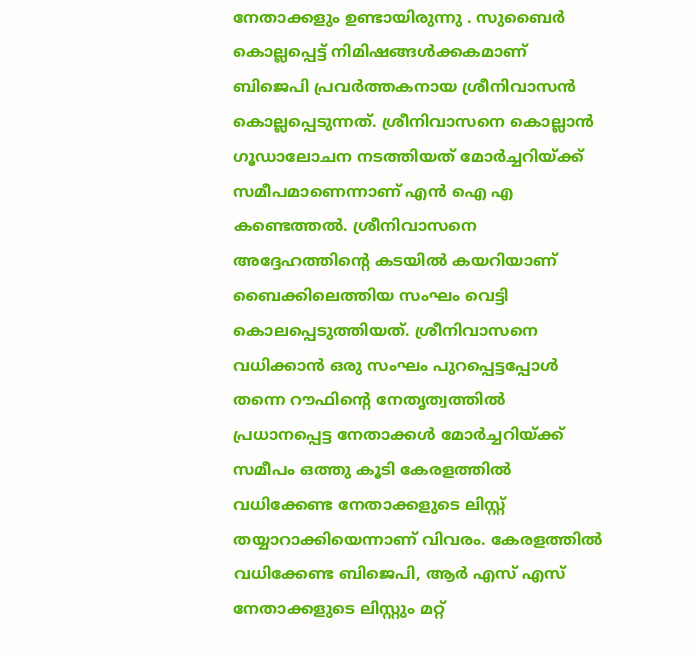നേതാക്കളും ഉണ്ടായിരുന്നു . സുബൈര്‍ കൊല്ലപ്പെട്ട് നിമിഷങ്ങള്‍ക്കകമാണ് ബിജെപി പ്രവര്‍ത്തകനായ ശ്രീനിവാസന്‍ കൊല്ലപ്പെടുന്നത്. ശ്രീനിവാസനെ കൊല്ലാന്‍ ഗൂഡാലോചന നടത്തിയത് മോര്‍ച്ചറിയ്ക്ക് സമീപമാണെന്നാണ് എന്‍ ഐ എ കണ്ടെത്തല്‍. ശ്രീനിവാസനെ അദ്ദേഹത്തിന്റെ കടയില്‍ കയറിയാണ് ബൈക്കിലെത്തിയ സംഘം വെട്ടി കൊലപ്പെടുത്തിയത്. ശ്രീനിവാസനെ വധിക്കാന്‍ ഒരു സംഘം പുറപ്പെട്ടപ്പോള്‍ തന്നെ റൗഫിന്റെ നേതൃത്വത്തില്‍ പ്രധാനപ്പെട്ട നേതാക്കള്‍ മോര്‍ച്ചറിയ്ക്ക് സമീപം ഒത്തു കൂടി കേരളത്തില്‍ വധിക്കേണ്ട നേതാക്കളുടെ ലിസ്റ്റ് തയ്യാറാക്കിയെന്നാണ് വിവരം. കേരളത്തില്‍ വധിക്കേണ്ട ബിജെപി, ആര്‍ എസ് എസ് നേതാക്കളുടെ ലിസ്റ്റും മറ്റ്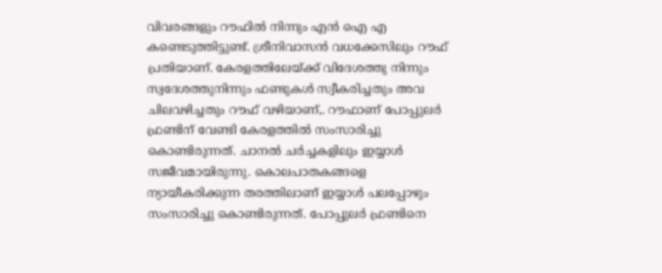വിവരങ്ങളും റൗഫില്‍ നിന്നും എന്‍ ഐ എ കണ്ടെടുത്തിട്ടുണ്ട്. ശ്രീനിവാസന്‍ വധക്കേസിലും റൗഫ് പ്രതിയാണ്. കേരളത്തിലേയ്ക്ക് വിദേശത്തു നിന്നും സ്വദേശത്തുനിന്നും ഫണ്ടുകള്‍ സ്വീകരിച്ചതും അവ ചിലവഴിച്ചതും റൗഫ് വഴിയാണ്,. റൗഫാണ് പോപ്പുലര്‍ ഫ്രണ്ടിന് വേണ്ടി കേരളത്തില്‍ സംസാരിച്ചു കൊണ്ടിരുന്നത്. ചാനല്‍ ചര്‍ച്ചകളിലും ഇയ്യാള്‍ സജീവമായിരുന്നു. കൊലപാതകങ്ങളെ ന്യായീകരിക്കുന്ന തരത്തിലാണ് ഇയ്യാള്‍ പലപ്പോഴും സംസാരിച്ചു കൊണ്ടിരുന്നത്. പോപ്പുലര്‍ ഫ്രണ്ടിനെ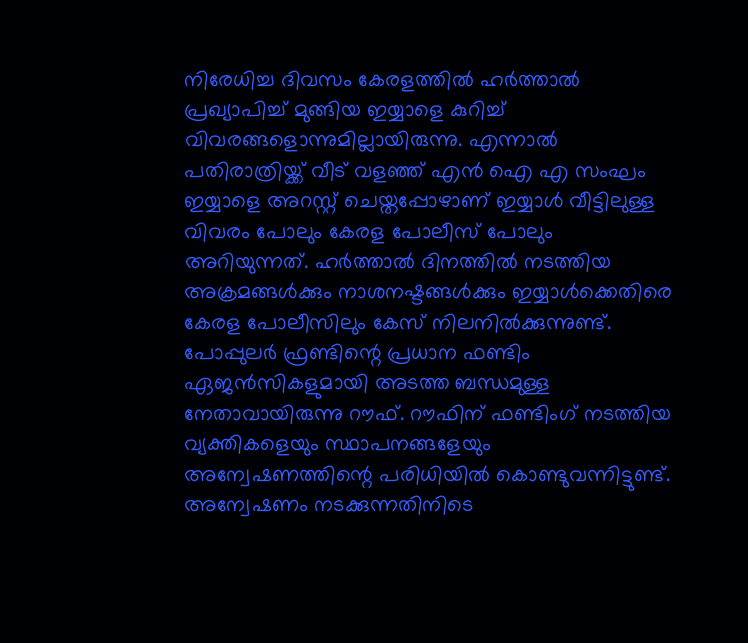നിരേധിച്ച ദിവസം കേരളത്തില്‍ ഹര്‍ത്താല്‍ പ്രഖ്യാപിച്ച് മുങ്ങിയ ഇയ്യാളെ കുറിച്ച് വിവരങ്ങളൊന്നുമില്ലായിരുന്നു. എന്നാല്‍ പതിരാത്രിയ്ക്ക് വീട് വളഞ്ഞ് എന്‍ ഐ എ സംഘം ഇയ്യാളെ അറസ്റ്റ് ചെയ്തപ്പോഴാണ് ഇയ്യാള്‍ വീട്ടിലുള്ള വിവരം പോലും കേരള പോലീസ് പോലും അറിയുന്നത്. ഹര്‍ത്താല്‍ ദിനത്തില്‍ നടത്തിയ അക്രമങ്ങള്‍ക്കും നാശനഷ്ടങ്ങള്‍ക്കും ഇയ്യാള്‍ക്കെതിരെ കേരള പോലീസിലും കേസ് നിലനില്‍ക്കുന്നുണ്ട്. പോപ്പുലര്‍ ഫ്രണ്ടിന്റെ പ്രധാന ഫണ്ടിം ഏജന്‍സികളുമായി അടത്ത ബന്ധമുള്ള നേതാവായിരുന്നു റൗഫ്. റൗഫിന് ഫണ്ടിംഗ് നടത്തിയ വ്യക്തികളെയും സ്ഥാപനങ്ങളേയും അന്വേഷണത്തിന്റെ പരിധിയില്‍ കൊണ്ടുവന്നിട്ടുണ്ട്.       അന്വേഷണം നടക്കുന്നതിനിടെ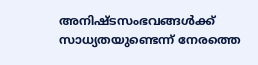അനിഷ്ടസംഭവങ്ങള്‍ക്ക് സാധ്യതയുണ്ടെന്ന് നേരത്തെ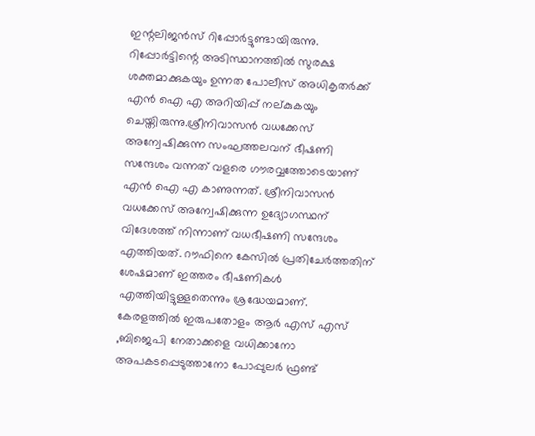ഇന്റലിജന്‍സ് റിപ്പോര്‍ട്ടുണ്ടായിരുന്നു. റിപ്പോര്‍ട്ടിന്റെ അടിസ്ഥാനത്തില്‍ സുരക്ഷ ശക്തമാക്കുകയും ഉന്നത പോലീസ് അധികൃതര്‍ക്ക് എന്‍ ഐ എ അറിയിപ്പ് നല്കുകയും ചെയ്തിരുന്നു.ശ്രീനിവാസന്‍ വധക്കേസ് അന്വേഷിക്കുന്ന സംഘത്തലവന് ഭീഷണി സന്ദേശം വന്നത് വളരെ ഗൗരവ്വത്തോടെയാണ് എന്‍ ഐ എ കാണുന്നത്. ശ്രീനിവാസന്‍ വധക്കേസ് അന്വേഷിക്കുന്ന ഉദ്യോഗസ്ഥന് വിദേശത്ത് നിന്നാണ് വധഭീഷണി സന്ദേശം എത്തിയത്. റൗഫിനെ കേസില്‍ പ്രതിചേര്‍ത്തതിന് ശേഷമാണ് ഇത്തരം ഭീഷണികള്‍ എത്തിയിട്ടുള്ളതെന്നും ശ്രദ്ധേയമാണ്. കേരളത്തില്‍ ഇരുപതോളം ആര്‍ എസ് എസ്  ,ബിജെപി നേതാക്കളെ വധിക്കാനോ അപകടപ്പെടുത്താനോ പോപ്പുലര്‍ ഫ്രണ്ട്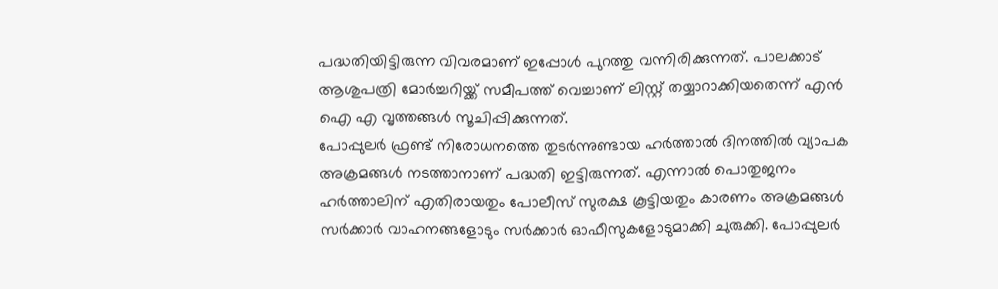പദ്ധതിയിട്ടിരുന്ന വിവരമാണ് ഇപ്പോള്‍ പുറത്തു വന്നിരിക്കുന്നത്. പാലക്കാട് ആശുപത്രി മോര്‍ച്ചറിയ്ക്ക് സമീപത്ത് വെച്ചാണ് ലിസ്റ്റ് തയ്യാറാക്കിയതെന്ന് എന്‍ ഐ എ വൃത്തങ്ങള്‍ സൂചിപ്പിക്കുന്നത്.
പോപ്പുലര്‍ ഫ്രണ്ട് നിരോധനത്തെ തുടര്‍ന്നുണ്ടായ ഹര്‍ത്താല്‍ ദിനത്തില്‍ വ്യാപക അക്രമങ്ങള്‍ നടത്താനാണ് പദ്ധതി ഇട്ടിരുന്നത്. എന്നാല്‍ പൊതുജനം ഹര്‍ത്താലിന് എതിരായതും പോലീസ് സുരക്ഷ കൂട്ടിയതും കാരണം അക്രമങ്ങള്‍ സര്‍ക്കാര്‍ വാഹനങ്ങളോടും സര്‍ക്കാര്‍ ഓഫീസുകളോടുമാക്കി ചുരുക്കി. പോപ്പുലര്‍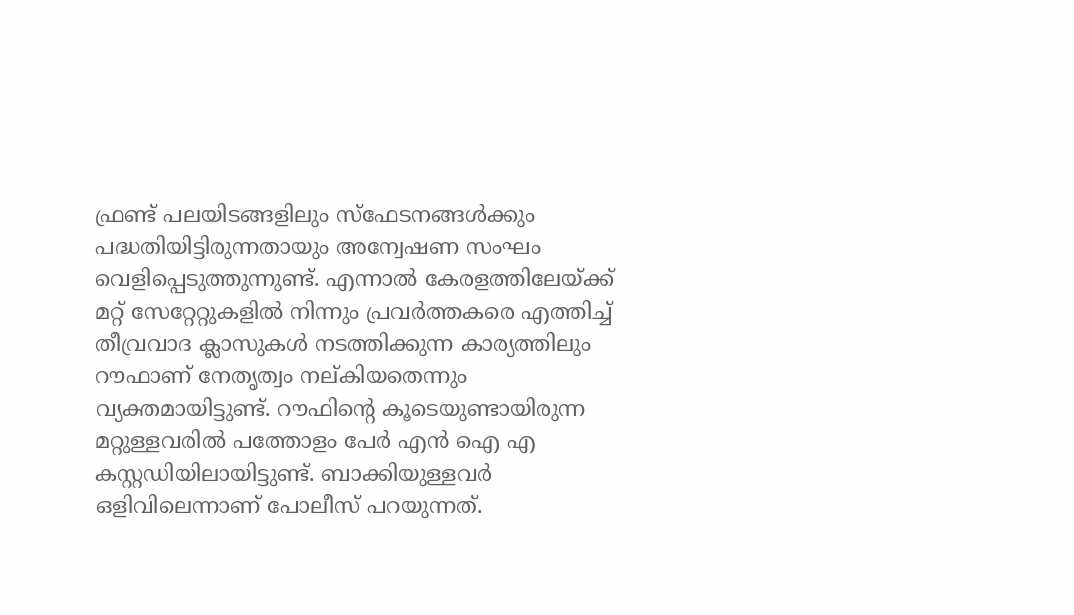ഫ്രണ്ട് പലയിടങ്ങളിലും സ്‌ഫേടനങ്ങള്‍ക്കും പദ്ധതിയിട്ടിരുന്നതായും അന്വേഷണ സംഘം വെളിപ്പെടുത്തുന്നുണ്ട്. എന്നാല്‍ കേരളത്തിലേയ്ക്ക് മറ്റ് സേറ്റേറ്റുകളില്‍ നിന്നും പ്രവര്‍ത്തകരെ എത്തിച്ച് തീവ്രവാദ ക്ലാസുകള്‍ നടത്തിക്കുന്ന കാര്യത്തിലും റൗഫാണ് നേതൃത്വം നല്കിയതെന്നും വ്യക്തമായിട്ടുണ്ട്. റൗഫിന്റെ കൂടെയുണ്ടായിരുന്ന മറ്റുള്ളവരില്‍ പത്തോളം പേര്‍ എന്‍ ഐ എ കസ്റ്റഡിയിലായിട്ടുണ്ട്. ബാക്കിയുള്ളവര്‍ ഒളിവിലെന്നാണ് പോലീസ് പറയുന്നത്.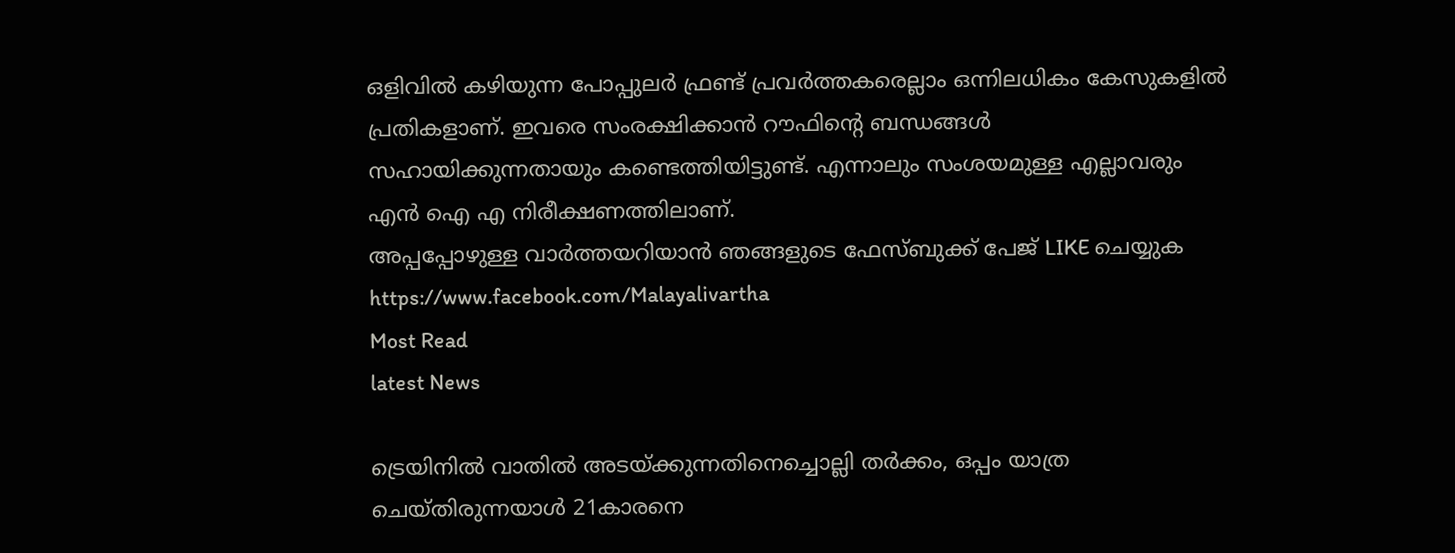ഒളിവില്‍ കഴിയുന്ന പോപ്പുലര്‍ ഫ്രണ്ട് പ്രവര്‍ത്തകരെല്ലാം ഒന്നിലധികം കേസുകളില്‍ പ്രതികളാണ്. ഇവരെ സംരക്ഷിക്കാന്‍ റൗഫിന്റെ ബന്ധങ്ങള്‍ സഹായിക്കുന്നതായും കണ്ടെത്തിയിട്ടുണ്ട്. എന്നാലും സംശയമുള്ള എല്ലാവരും എന്‍ ഐ എ നിരീക്ഷണത്തിലാണ്.
അപ്പപ്പോഴുള്ള വാര്‍ത്തയറിയാന്‍ ഞങ്ങളുടെ ഫേസ്‌ബുക്ക്‌ പേജ് LIKE ചെയ്യുക
https://www.facebook.com/Malayalivartha
Most Read
latest News

ട്രെയിനില്‍ വാതില്‍ അടയ്ക്കുന്നതിനെച്ചൊല്ലി തര്‍ക്കം, ഒപ്പം യാത്ര ചെയ്തിരുന്നയാള്‍ 21കാരനെ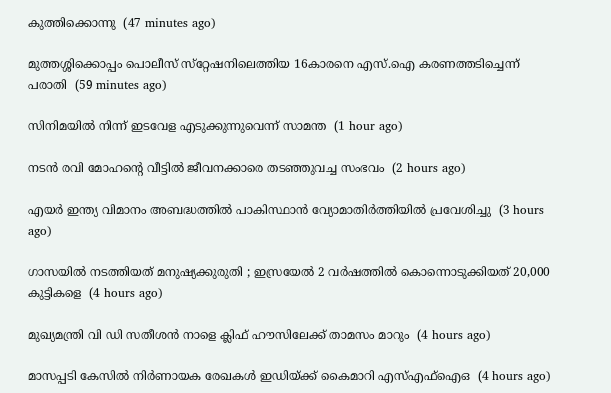കുത്തിക്കൊന്നു  (47 minutes ago)

മുത്തശ്ശിക്കൊപ്പം പൊലീസ് സ്‌റ്റേഷനിലെത്തിയ 16കാരനെ എസ്.ഐ കരണത്തടിച്ചെന്ന് പരാതി  (59 minutes ago)

സിനിമയില്‍ നിന്ന് ഇടവേള എടുക്കുന്നുവെന്ന് സാമന്ത  (1 hour ago)

നടന്‍ രവി മോഹന്റെ വീട്ടില്‍ ജീവനക്കാരെ തടഞ്ഞുവച്ച സംഭവം  (2 hours ago)

എയര്‍ ഇന്ത്യ വിമാനം അബദ്ധത്തില്‍ പാകിസ്ഥാന്‍ വ്യോമാതിര്‍ത്തിയില്‍ പ്രവേശിച്ചു  (3 hours ago)

ഗാസയില്‍ നടത്തിയത് മനുഷ്യക്കുരുതി ; ഇസ്രയേല്‍ 2 വര്‍ഷത്തില്‍ കൊന്നൊടുക്കിയത് 20,000 കുട്ടികളെ  (4 hours ago)

മുഖ്യമന്ത്രി വി ഡി സതീശന്‍ നാളെ ക്ലിഫ് ഹൗസിലേക്ക് താമസം മാറും  (4 hours ago)

മാസപ്പടി കേസില്‍ നിര്‍ണായക രേഖകള്‍ ഇഡിയ്ക്ക് കൈമാറി എസ്എഫ്‌ഐഒ  (4 hours ago)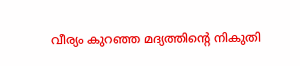വീര്യം കുറഞ്ഞ മദ്യത്തിന്റെ നികുതി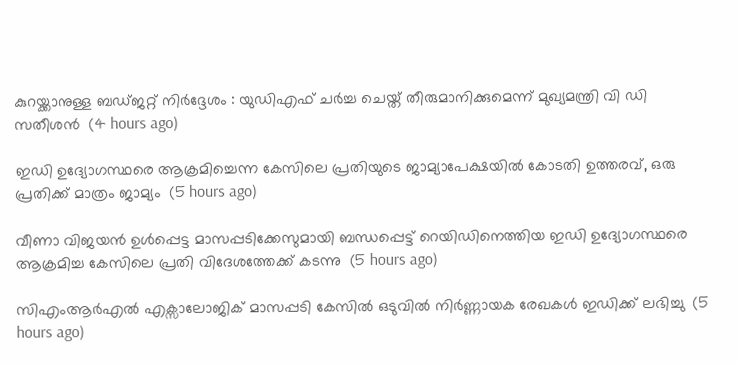കുറയ്ക്കാനുള്ള ബഡ്ജറ്റ് നിര്‍ദ്ദേശം : യുഡിഎഫ് ചര്‍ച്ച ചെയ്ത് തീരുമാനിക്കുമെന്ന് മുഖ്യമന്ത്രി വി ഡി സതീശന്‍  (4 hours ago)

ഇഡി ഉദ്യോഗസ്ഥരെ ആക്രമിച്ചെന്ന കേസിലെ പ്രതിയുടെ ജാമ്യാപേക്ഷയിൽ കോടതി ഉത്തരവ്, ഒരു പ്രതിക്ക് മാത്രം ജാമ്യം  (5 hours ago)

വീണാ വിജയൻ ഉൾപ്പെട്ട മാസപ്പടിക്കേസുമായി ബന്ധപ്പെട്ട് റെയിഡിനെത്തിയ ഇഡി ഉദ്യോഗസ്ഥരെ ആക്രമിച്ച കേസിലെ പ്രതി വിദേശത്തേക്ക് കടന്നു  (5 hours ago)

സിഎംആർഎൽ എക്സാലോജിക് മാസപ്പടി കേസില്‍ ഒടുവിൽ നിർണ്ണായക രേഖകൾ ഇഡിക്ക് ലഭിച്ചു  (5 hours ago)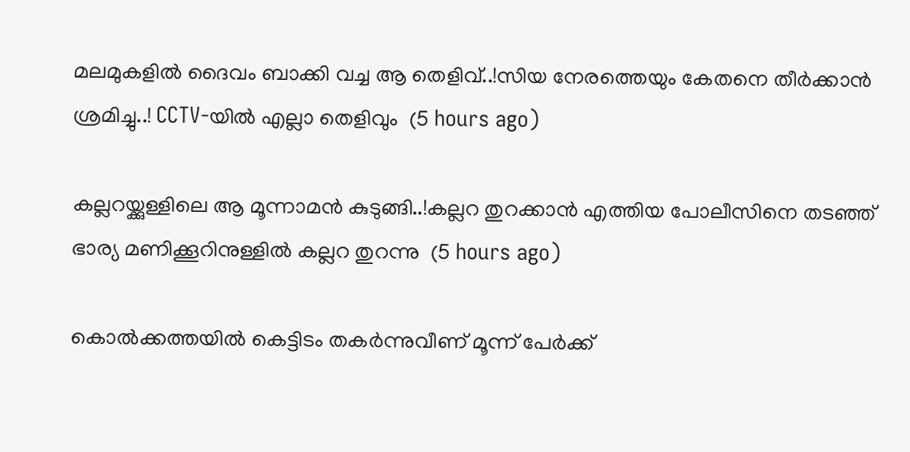മലമുകളിൽ ദൈവം ബാക്കി വച്ച ആ തെളിവ്..!സിയ നേരത്തെയും കേതനെ തീർക്കാൻ ശ്രമിച്ചു..! CCTV-യിൽ എല്ലാ തെളിവും  (5 hours ago)

കല്ലറയ്ക്കുള്ളിലെ ആ മൂന്നാമന്‍ കുടുങ്ങി..!കല്ലറ തുറക്കാൻ എത്തിയ പോലീസിനെ തടഞ്ഞ് ഭാര്യ മണിക്കൂറിനുള്ളിൽ കല്ലറ തുറന്നു  (5 hours ago)

കൊല്‍ക്കത്തയില്‍ കെട്ടിടം തകര്‍ന്നുവീണ് മൂന്ന് പേര്‍ക്ക്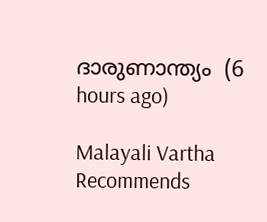ദാരുണാന്ത്യം  (6 hours ago)

Malayali Vartha Recommends